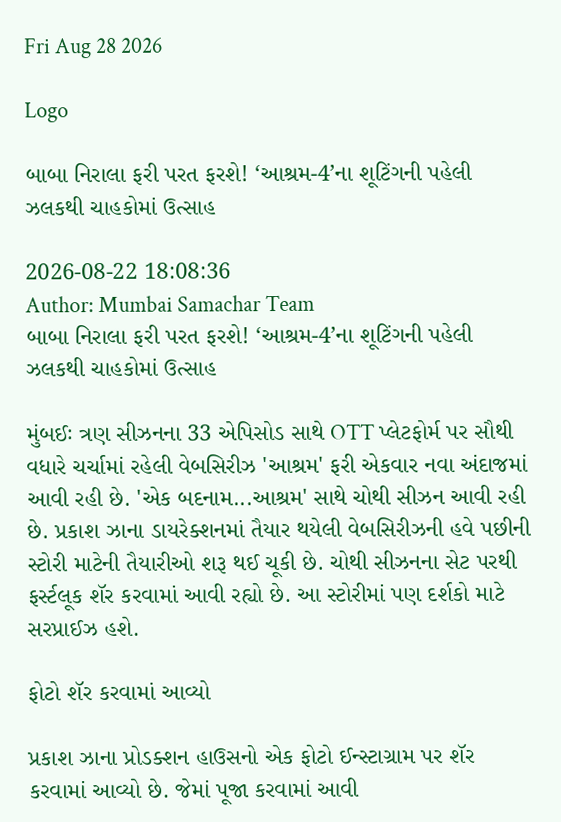Fri Aug 28 2026

Logo

બાબા નિરાલા ફરી પરત ફરશે! ‘આશ્રમ-4’ના શૂટિંગની પહેલી ઝલકથી ચાહકોમાં ઉત્સાહ

2026-08-22 18:08:36
Author: Mumbai Samachar Team
બાબા નિરાલા ફરી પરત ફરશે! ‘આશ્રમ-4’ના શૂટિંગની પહેલી ઝલકથી ચાહકોમાં ઉત્સાહ

મુંબઈઃ ત્રણ સીઝનના 33 એપિસોડ સાથે OTT પ્લેટફોર્મ પર સૌથી વધારે ચર્ચામાં રહેલી વેબસિરીઝ 'આશ્રમ' ફરી એકવાર નવા અંદાજમાં આવી રહી છે. 'એક બદનામ...આશ્રમ' સાથે ચોથી સીઝન આવી રહી છે. પ્રકાશ ઝાના ડાયરેક્શનમાં તૈયાર થયેલી વેબસિરીઝની હવે પછીની સ્ટોરી માટેની તૈયારીઓ શરૂ થઈ ચૂકી છે. ચોથી સીઝનના સેટ પરથી ફર્સ્ટલૂક શૅર કરવામાં આવી રહ્યો છે. આ સ્ટોરીમાં પણ દર્શકો માટે સરપ્રાઈઝ હશે.

ફોટો શૅર કરવામાં આવ્યો

પ્રકાશ ઝાના પ્રોડક્શન હાઉસનો એક ફોટો ઈન્સ્ટાગ્રામ પર શૅર કરવામાં આવ્યો છે. જેમાં પૂજા કરવામાં આવી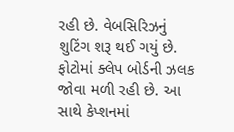રહી છે. વેબસિરિઝનું શુટિંગ શરૂ થઈ ગયું છે. ફોટોમાં ક્લેપ બોર્ડની ઝલક જોવા મળી રહી છે. આ સાથે કેપ્શનમાં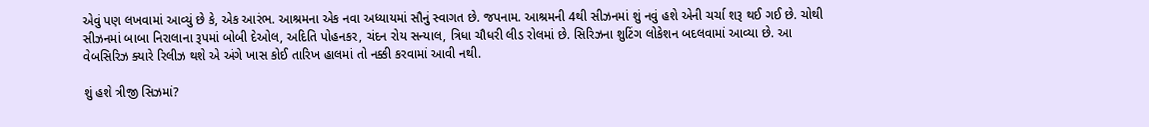એવું પણ લખવામાં આવ્યું છે કે, એક આરંભ. આશ્રમના એક નવા અધ્યાયમાં સૌનું સ્વાગત છે. જપનામ. આશ્રમની 4થી સીઝનમાં શું નવું હશે એની ચર્ચા શરૂ થઈ ગઈ છે. ચોથી સીઝનમાં બાબા નિરાલાના રૂપમાં બોબી દેઓલ, અદિતિ પોહનકર, ચંદન રોય સન્યાલ, ત્રિધા ચૌધરી લીડ રોલમાં છે. સિરિઝના શુટિંગ લોકેશન બદલવામાં આવ્યા છે. આ વેબસિરિઝ ક્યારે રિલીઝ થશે એ અંગે ખાસ કોઈ તારિખ હાલમાં તો નક્કી કરવામાં આવી નથી.

શું હશે ત્રીજી સિઝમાં?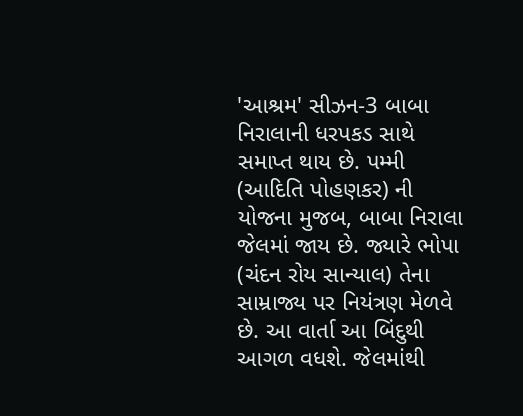'આશ્રમ' સીઝન-3 બાબા નિરાલાની ધરપકડ સાથે સમાપ્ત થાય છે. પમ્મી (આદિતિ પોહણકર) ની યોજના મુજબ, બાબા નિરાલા જેલમાં જાય છે. જ્યારે ભોપા (ચંદન રોય સાન્યાલ) તેના સામ્રાજ્ય પર નિયંત્રણ મેળવે છે. આ વાર્તા આ બિંદુથી આગળ વધશે. જેલમાંથી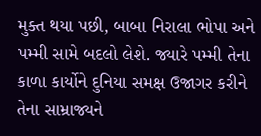મુક્ત થયા પછી, બાબા નિરાલા ભોપા અને પમ્મી સામે બદલો લેશે. જ્યારે પમ્મી તેના કાળા કાર્યોને દુનિયા સમક્ષ ઉજાગર કરીને તેના સામ્રાજ્યને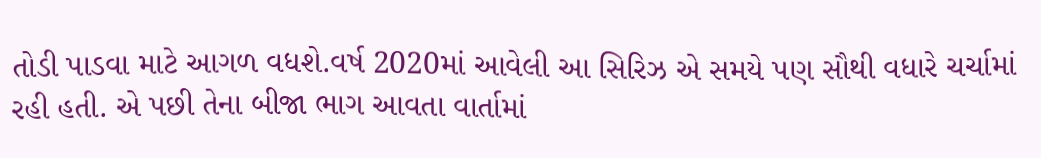તોડી પાડવા માટે આગળ વધશે.વર્ષ 2020માં આવેલી આ સિરિઝ એ સમયે પણ સૌથી વધારે ચર્ચામાં રહી હતી. એ પછી તેના બીજા ભાગ આવતા વાર્તામાં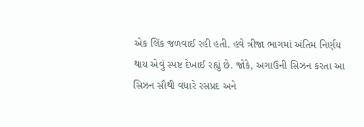એક લિંક જળવાઈ રહી હતી. હવે ત્રીજા ભાગમાં અંતિમ નિર્ણય થાય એવું સ્પષ્ટ દેખાઈ રહ્યું છે. જોકે, અગાઉની સિઝન કરતા આ સિઝન સૌથી વધારે રસપ્રદ અને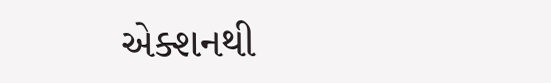એક્શનથી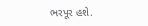ભરપૂર હશે.